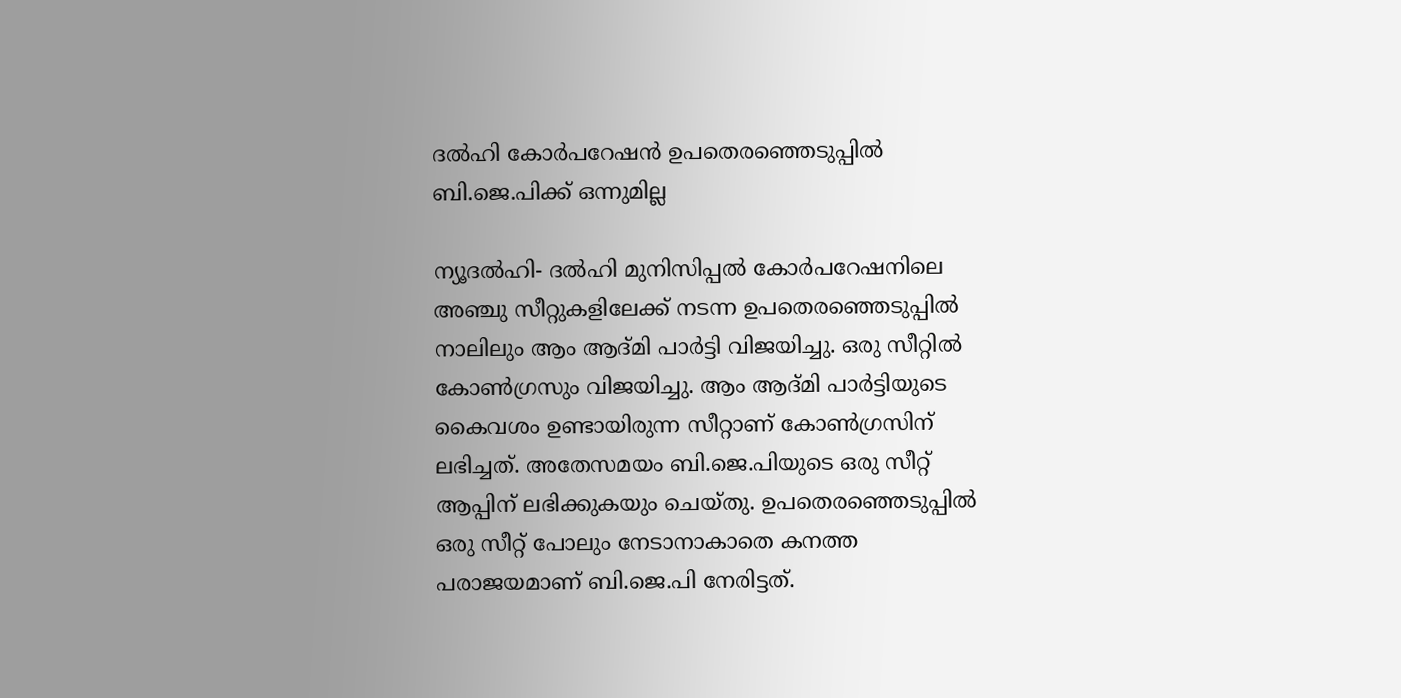ദല്‍ഹി കോര്‍പറേഷന്‍ ഉപതെരഞ്ഞെടുപ്പില്‍ ബി.ജെ.പിക്ക് ഒന്നുമില്ല

ന്യൂദല്‍ഹി- ദല്‍ഹി മുനിസിപ്പല്‍ കോര്‍പറേഷനിലെ അഞ്ചു സീറ്റുകളിലേക്ക് നടന്ന ഉപതെരഞ്ഞെടുപ്പില്‍ നാലിലും ആം ആദ്മി പാര്‍ട്ടി വിജയിച്ചു. ഒരു സീറ്റില്‍ കോണ്‍ഗ്രസും വിജയിച്ചു. ആം ആദ്മി പാര്‍ട്ടിയുടെ കൈവശം ഉണ്ടായിരുന്ന സീറ്റാണ് കോണ്‍ഗ്രസിന് ലഭിച്ചത്. അതേസമയം ബി.ജെ.പിയുടെ ഒരു സീറ്റ് ആപ്പിന് ലഭിക്കുകയും ചെയ്തു. ഉപതെരഞ്ഞെടുപ്പില്‍ ഒരു സീറ്റ് പോലും നേടാനാകാതെ കനത്ത പരാജയമാണ് ബി.ജെ.പി നേരിട്ടത്.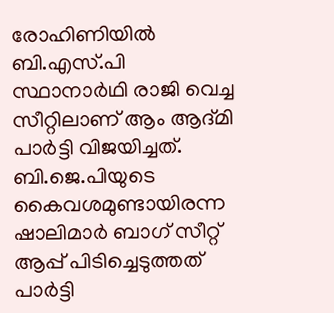രോഹിണിയില്‍ ബി.എസ്.പി സ്ഥാനാര്‍ഥി രാജി വെച്ച സീറ്റിലാണ് ആം ആദ്മി പാര്‍ട്ടി വിജയിച്ചത്. ബി.ജെ.പിയുടെ കൈവശമുണ്ടായിരന്ന ഷാലിമാര്‍ ബാഗ് സീറ്റ് ആപ്പ് പിടിച്ചെടുത്തത് പാര്‍ട്ടി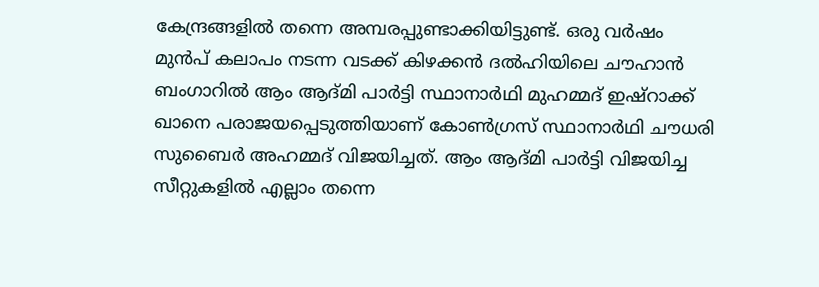കേന്ദ്രങ്ങളില്‍ തന്നെ അമ്പരപ്പുണ്ടാക്കിയിട്ടുണ്ട്. ഒരു വര്‍ഷം മുന്‍പ് കലാപം നടന്ന വടക്ക് കിഴക്കന്‍ ദല്‍ഹിയിലെ ചൗഹാന്‍ ബംഗാറില്‍ ആം ആദ്മി പാര്‍ട്ടി സ്ഥാനാര്‍ഥി മുഹമ്മദ് ഇഷ്‌റാക്ക് ഖാനെ പരാജയപ്പെടുത്തിയാണ് കോണ്‍ഗ്രസ് സ്ഥാനാര്‍ഥി ചൗധരി സുബൈര്‍ അഹമ്മദ് വിജയിച്ചത്. ആം ആദ്മി പാര്‍ട്ടി വിജയിച്ച സീറ്റുകളില്‍ എല്ലാം തന്നെ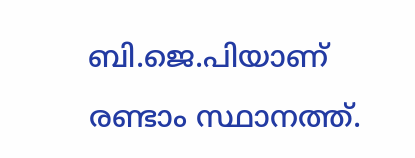ബി.ജെ.പിയാണ് രണ്ടാം സ്ഥാനത്ത്.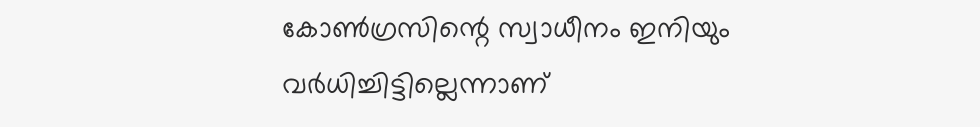കോണ്‍ഗ്രസിന്റെ സ്വാധീനം ഇനിയും വര്‍ധിച്ചിട്ടില്ലെന്നാണ്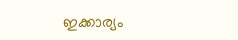ഇക്കാര്യം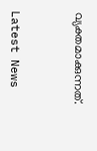വ്യക്തമാക്കുന്നത്.



Latest News